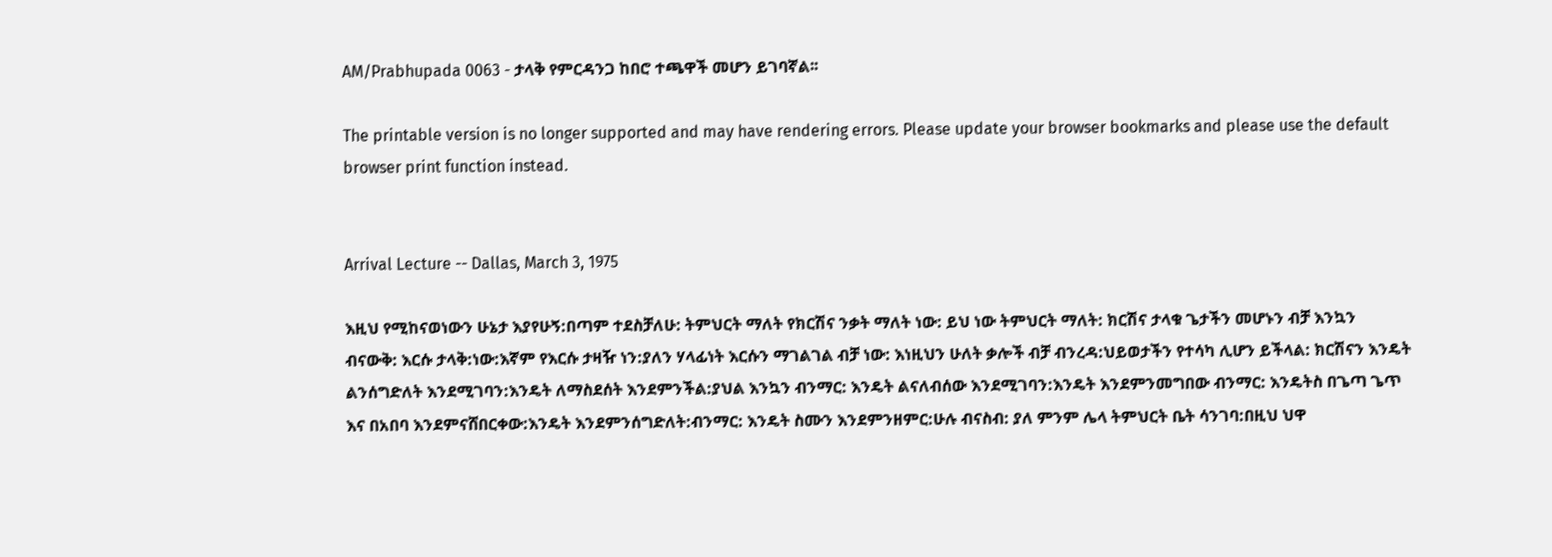AM/Prabhupada 0063 - ታላቅ የምርዳንጋ ከበሮ ተጫዋች መሆን ይገባኛል፡፡

The printable version is no longer supported and may have rendering errors. Please update your browser bookmarks and please use the default browser print function instead.


Arrival Lecture -- Dallas, March 3, 1975

እዚህ የሚከናወነውን ሁኔታ እያየሁኝ:በጣም ተደስቻለሁ: ትምህርት ማለት የክርሽና ንቃት ማለት ነው: ይህ ነው ትምህርት ማለት: ክርሽና ታላቁ ጌታችን መሆኑን ብቻ እንኳን ብናውቅ: እርሱ ታላቅ:ነው:እኛም የእርሱ ታዛዥ ነን:ያለን ሃላፊነት እርሱን ማገልገል ብቻ ነው: እነዚህን ሁለት ቃሎች ብቻ ብንረዳ:ህይወታችን የተሳካ ሊሆን ይችላል: ክርሽናን እንዴት ልንሰግድለት እንደሚገባን:እንዴት ለማስደሰት እንደምንችል:ያህል እንኳን ብንማር: እንዴት ልናለብሰው እንደሚገባን:እንዴት እንደምንመግበው ብንማር: እንዴትስ በጌጣ ጌጥ እና በአበባ እንደምናሸበርቀው:እንዴት እንደምንሰግድለት:ብንማር: እንዴት ስሙን እንደምንዘምር:ሁሉ ብናስብ: ያለ ምንም ሌላ ትምህርት ቤት ሳንገባ:በዚህ ህዋ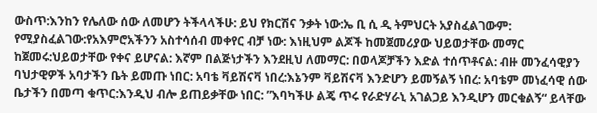ውስጥ:እንከን የሌለው ሰው ለመሆን ትችላላችሁ: ይህ የክርሽና ንቃት ነው:ኤ ቢ ሲ ዲ ትምህርት አያስፈልገውም: የሚያስፈልገው:የአእምሮአችንን አስተሳሰብ መቀየር ብቻ ነው: እነዚህም ልጆች ከመጀመሪያው ህይወታቸው መማር ከጀመሩ:ህይወታቸው የቀና ይሆናል: እኛም በልጅነታችን እንደዚህ ለመማር: በወላጆቻችን እድል ተሰጥቶናል: ብዙ መንፈሳዊያን ባህታዊዎች አባታችን ቤት ይመጡ ነበር: አባቴ ቫይሽናቫ ነበረ:እኔንም ቫይሽናቫ እንድሆን ይመኝልኝ ነበረ: አባቴም መነፈሳዊ ሰው ቤታችን በመጣ ቁጥር:እንዲህ ብሎ ይጠይቃቸው ነበር: ”እባካችሁ ልጄ ጥሩ የራድሃራኒ አገልጋይ እንዲሆን መርቁልኝ“ ይላቸው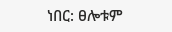ነበር: ፀሎቱም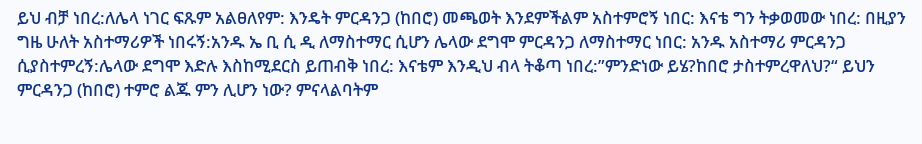ይህ ብቻ ነበረ:ለሌላ ነገር ፍጹም አልፀለየም: እንዴት ምርዳንጋ (ከበሮ) መጫወት እንደምችልም አስተምሮኝ ነበር: እናቴ ግን ትቃወመው ነበረ: በዚያን ግዜ ሁለት አስተማሪዎች ነበሩኝ:አንዱ ኤ ቢ ሲ ዲ ለማስተማር ሲሆን ሌላው ደግሞ ምርዳንጋ ለማስተማር ነበር: አንዱ አስተማሪ ምርዳንጋ ሲያስተምረኝ:ሌላው ደግሞ እድሉ እስከሚደርስ ይጠብቅ ነበረ: እናቴም እንዲህ ብላ ትቆጣ ነበረ:”ምንድነው ይሄ?ከበሮ ታስተምረዋለህ?“ ይህን ምርዳንጋ (ከበሮ) ተምሮ ልጁ ምን ሊሆን ነው? ምናላልባትም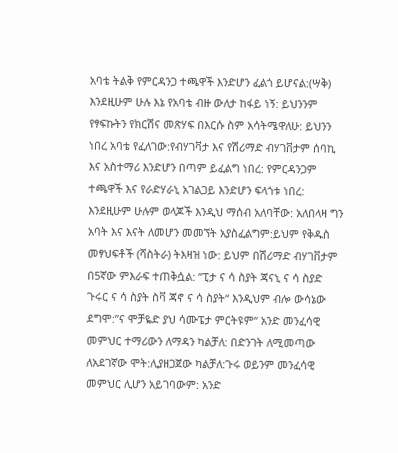አባቴ ትልቅ የምርዳንጋ ተጫዋች እንድሆን ፈልጎ ይሆናል:(ሣቅ) እንደዚሁም ሁሉ እኔ የአባቴ ብዙ ውለታ ከፋይ ነኝ: ይህንንም የፃፍኩትን የክርሽና መጽሃፍ በእርሱ ስም አሳትሜዋለሁ: ይህንን ነበረ አባቴ የፈለገው:የብሃገቫታ እና የሽሪማድ ብሃገቨታም ሰባኪ እና አስተማሪ እንድሆን በጣም ይፈልግ ነበረ: የምርዳንጋም ተጫዋች እና የራድሃራኒ አገልጋይ እንድሆን ፍላጎቱ ነበረ: እንደዚሁም ሁሉም ወላጆች እንዲህ ማሰብ አለባቸው: አለበላዛ ግን አባት እና እናት ለመሆን መመኘት አያስፈልግም:ይህም የቅዱስ መፃህፍቶች (ሻስትራ) ትእዛዝ ነው: ይህም በሽሪማድ ብሃገቨታም በ5ኛው ምእራፍ ተጠቅሷል: ”ፒታ ና ሳ ስያት ጃናኒ ና ሳ ስያድ ጉሩር ና ሳ ስያት ስቫ ጃኖ ና ሳ ስያት“ እንዲህም ብሎ ውሳኔው ደግሞ:”ና ሞቻዬድ ያህ ሳሙፔታ ምርትዩም“ አንድ መንፈሳዊ መምህር ተማሪውን ለማዳን ካልቻለ: በድንገት ለሚመጣው ለአደገኛው ሞት:ሊያዘጋጀው ካልቻለ:ጉሩ ወይንም መንፈሳዊ መምህር ሊሆን አይገባውም: አንድ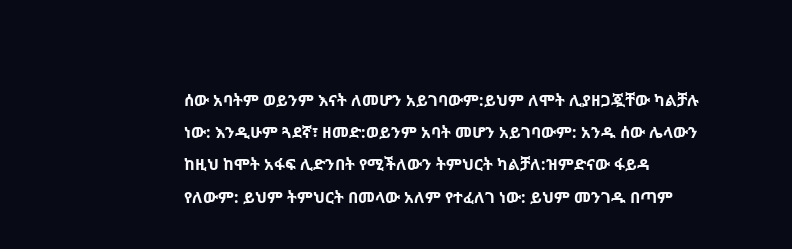ሰው አባትም ወይንም እናት ለመሆን አይገባውም:ይህም ለሞት ሊያዘጋጇቸው ካልቻሉ ነው: እንዲሁም ጓደኛ፣ ዘመድ:ወይንም አባት መሆን አይገባውም: አንዱ ሰው ሌላውን ከዚህ ከሞት አፋፍ ሊድንበት የሚችለውን ትምህርት ካልቻለ:ዝምድናው ፋይዳ የለውም: ይህም ትምህርት በመላው አለም የተፈለገ ነው: ይህም መንገዱ በጣም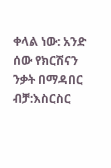ቀላል ነው: አንድ ሰው የክርሽናን ንቃት በማዳበር ብቻ:እስርስር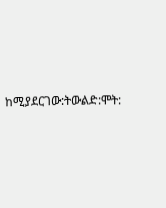ከሚያደርገው:ትውልድ:ሞት: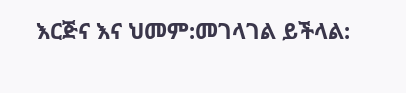እርጅና እና ህመም:መገላገል ይችላል: